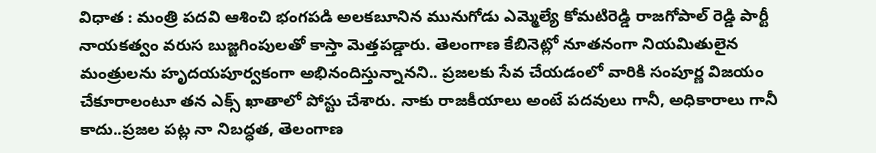విధాత : మంత్రి పదవి ఆశించి భంగపడి అలకబూనిన మునుగోడు ఎమ్మెల్యే కోమటిరెడ్డి రాజగోపాల్ రెడ్డి పార్టీ నాయకత్వం వరుస బుజ్జగింపులతో కాస్తా మెత్తపడ్డారు. తెలంగాణ కేబినెట్లో నూతనంగా నియమితులైన మంత్రులను హృదయపూర్వకంగా అభినందిస్తున్నానని.. ప్రజలకు సేవ చేయడంలో వారికి సంపూర్ణ విజయం చేకూరాలంటూ తన ఎక్స్ ఖాతాలో పోస్టు చేశారు. నాకు రాజకీయాలు అంటే పదవులు గానీ, అధికారాలు గానీ కాదు..ప్రజల పట్ల నా నిబద్ధత, తెలంగాణ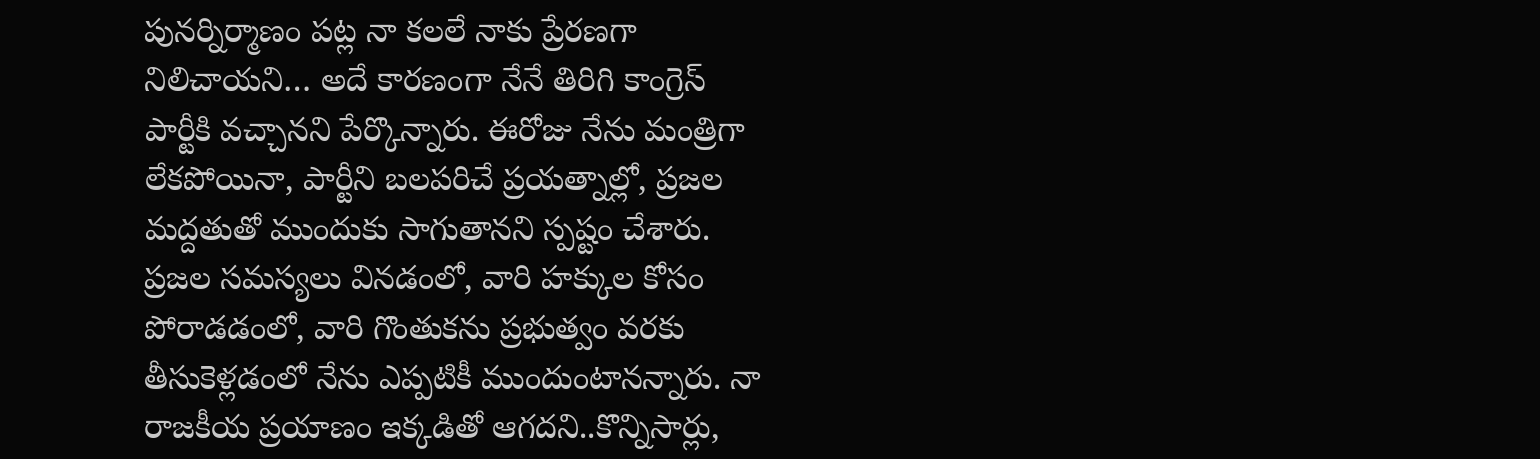పునర్నిర్మాణం పట్ల నా కలలే నాకు ప్రేరణగా నిలిచాయని… అదే కారణంగా నేనే తిరిగి కాంగ్రెస్ పార్టీకి వచ్చానని పేర్కొన్నారు. ఈరోజు నేను మంత్రిగా లేకపోయినా, పార్టీని బలపరిచే ప్రయత్నాల్లో, ప్రజల మద్దతుతో ముందుకు సాగుతానని స్పష్టం చేశారు. ప్రజల సమస్యలు వినడంలో, వారి హక్కుల కోసం పోరాడడంలో, వారి గొంతుకను ప్రభుత్వం వరకు తీసుకెళ్లడంలో నేను ఎప్పటికీ ముందుంటానన్నారు. నా రాజకీయ ప్రయాణం ఇక్కడితో ఆగదని..కొన్నిసార్లు,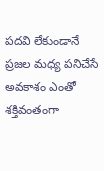పదవి లేకుండానే ప్రజల మధ్య పనిచేసే అవకాశం ఎంతో శక్తివంతంగా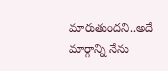మారుతుందని..అదే మార్గాన్ని నేను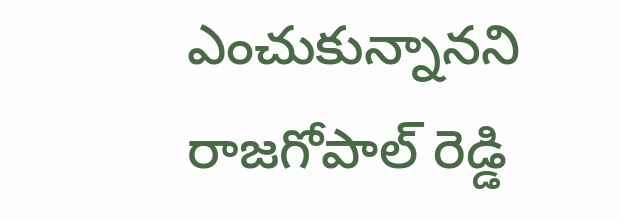ఎంచుకున్నానని రాజగోపాల్ రెడ్డి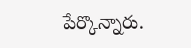పేర్కొన్నారు.